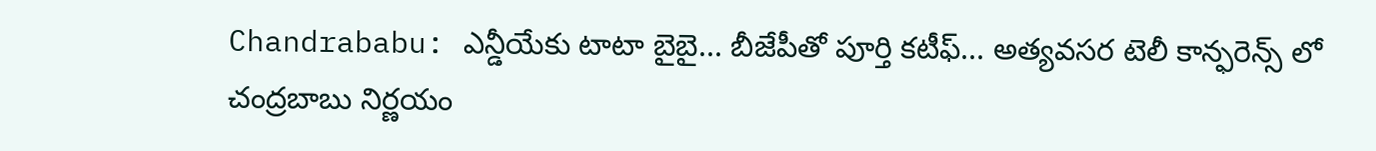Chandrababu: ఎన్డీయేకు టాటా బైబై... బీజేపీతో పూర్తి కటీఫ్... అత్యవసర టెలీ కాన్ఫరెన్స్ లో చంద్రబాబు నిర్ణయం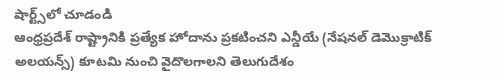షార్ట్స్‌లో చూడండి
ఆంధ్రప్రదేశ్ రాష్ట్రానికి ప్రత్యేక హోదాను ప్రకటించని ఎన్డీయే (నేషనల్ డెమొక్రాటిక్ అలయన్స్) కూటమి నుంచి వైదొలగాలని తెలుగుదేశం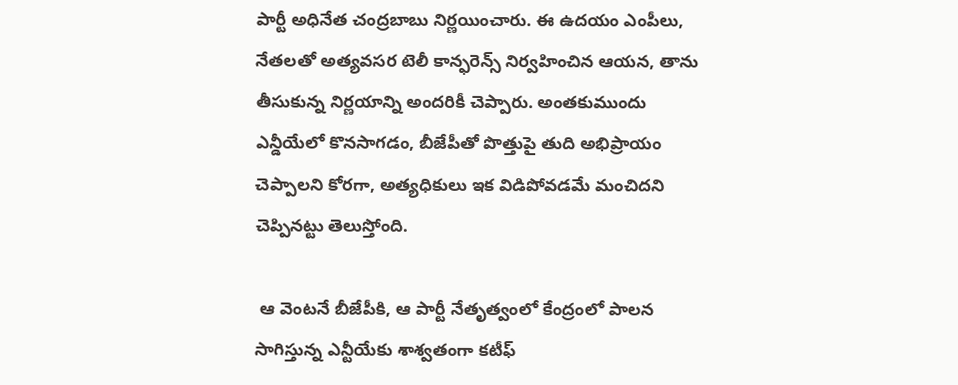పార్టీ అధినేత చంద్రబాబు నిర్ణయించారు. ఈ ఉదయం ఎంపీలు, నేతలతో అత్యవసర టెలీ కాన్ఫరెన్స్ నిర్వహించిన ఆయన, తాను తీసుకున్న నిర్ణయాన్ని అందరికీ చెప్పారు. అంతకుముందు ఎన్డీయేలో కొనసాగడం, బీజేపీతో పొత్తుపై తుది అభిప్రాయం చెప్పాలని కోరగా, అత్యధికులు ఇక విడిపోవడమే మంచిదని చెప్పినట్టు తెలుస్తోంది.

 ఆ వెంటనే బీజేపీకి, ఆ పార్టీ నేతృత్వంలో కేంద్రంలో పాలన సాగిస్తున్న ఎన్టీయేకు శాశ్వతంగా కటీఫ్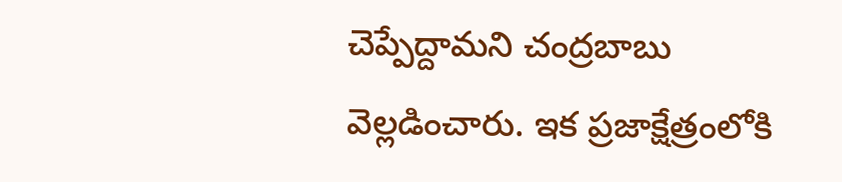చెప్పేద్దామని చంద్రబాబు వెల్లడించారు. ఇక ప్రజాక్షేత్రంలోకి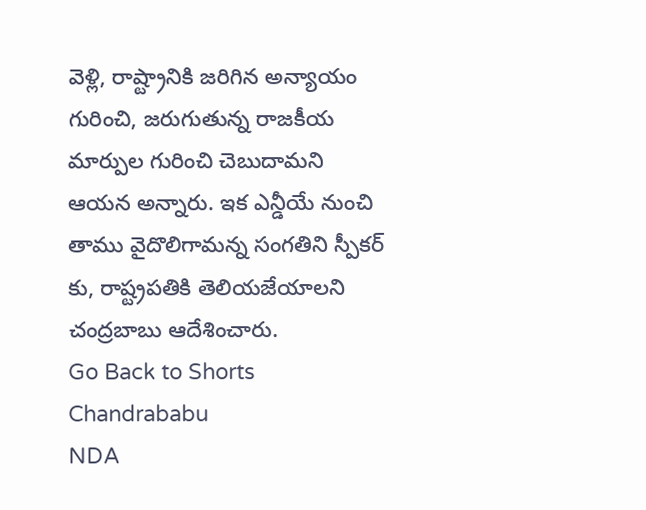వెళ్లి, రాష్ట్రానికి జరిగిన అన్యాయం గురించి, జరుగుతున్న రాజకీయ మార్పుల గురించి చెబుదామని ఆయన అన్నారు. ఇక ఎన్డీయే నుంచి తాము వైదొలిగామన్న సంగతిని స్పీకర్ కు, రాష్ట్రపతికి తెలియజేయాలని చంద్రబాబు ఆదేశించారు.
Go Back to Shorts
Chandrababu
NDA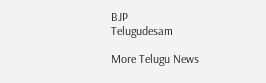BJP
Telugudesam

More Telugu News